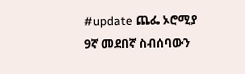#update ጨፌ ኦሮሚያ 9ኛ መደበኛ ስብሰባውን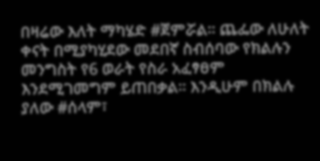በዛሬው እለት ማካሄድ #ጀምሯል። ጨፌው ለሁለት ቀናት በሚያካሂደው መደበኛ ስብሰባው የክልሉን መንግስት የ6 ወራት የስራ አፈፃፀም እንደሚገመግም ይጠበቃል። እንዲሁም በክልሉ ያለው #ሰላም፣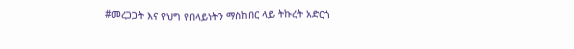#መረጋጋት እና የህግ የበላይነትን ማስከበር ላይ ትኩረት አድርጎ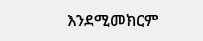እንደሚመክርም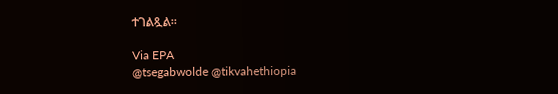ተገልጿል።

Via EPA
@tsegabwolde @tikvahethiopia